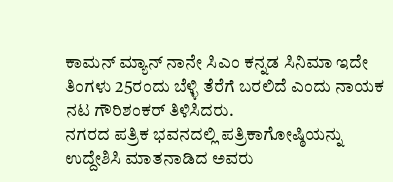ಕಾಮನ್ ಮ್ಯಾನ್ ನಾನೇ ಸಿಎಂ ಕನ್ನಡ ಸಿನಿಮಾ ಇದೇ ತಿಂಗಳು 25ರಂದು ಬೆಳ್ಳಿ ತೆರೆಗೆ ಬರಲಿದೆ ಎಂದು ನಾಯಕ ನಟ ಗೌರಿಶಂಕರ್ ತಿಳಿಸಿದರು.
ನಗರದ ಪತ್ರಿಕ ಭವನದಲ್ಲಿ ಪತ್ರಿಕಾಗೋಷ್ಠಿಯನ್ನು ಉದ್ದೇಶಿಸಿ ಮಾತನಾಡಿದ ಅವರು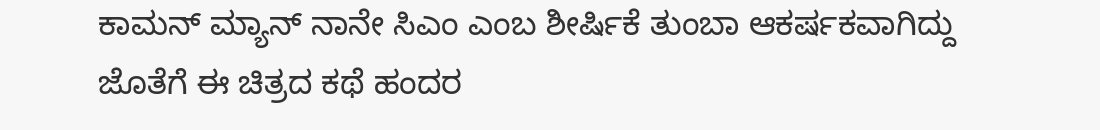ಕಾಮನ್ ಮ್ಯಾನ್ ನಾನೇ ಸಿಎಂ ಎಂಬ ಶೀರ್ಷಿಕೆ ತುಂಬಾ ಆಕರ್ಷಕವಾಗಿದ್ದು ಜೊತೆಗೆ ಈ ಚಿತ್ರದ ಕಥೆ ಹಂದರ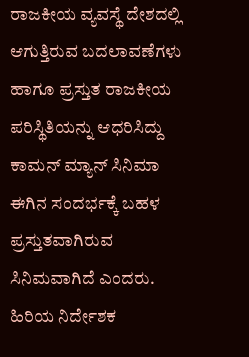ರಾಜಕೀಯ ವ್ಯವಸ್ಥೆ ದೇಶದಲ್ಲಿ ಆಗುತ್ತಿರುವ ಬದಲಾವಣೆಗಳು ಹಾಗೂ ಪ್ರಸ್ತುತ ರಾಜಕೀಯ ಪರಿಸ್ಥಿತಿಯನ್ನು ಆಧರಿಸಿದ್ದು ಕಾಮನ್ ಮ್ಯಾನ್ ಸಿನಿಮಾ ಈಗಿನ ಸಂದರ್ಭಕ್ಕೆ ಬಹಳ ಪ್ರಸ್ತುತವಾಗಿರುವ ಸಿನಿಮವಾಗಿದೆ ಎಂದರು.
ಹಿರಿಯ ನಿರ್ದೇಶಕ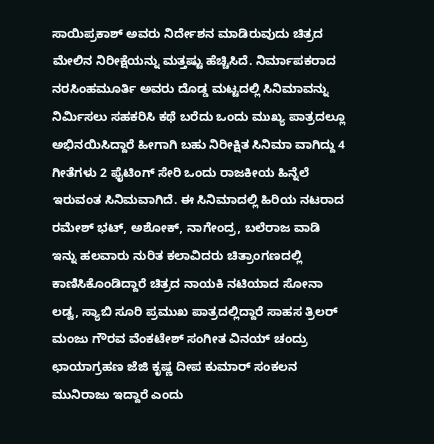ಸಾಯಿಪ್ರಕಾಶ್ ಅವರು ನಿರ್ದೇಶನ ಮಾಡಿರುವುದು ಚಿತ್ರದ ಮೇಲಿನ ನಿರೀಕ್ಷೆಯನ್ನು ಮತ್ತಷ್ಟು ಹೆಚ್ಚಿಸಿದೆ. ನಿರ್ಮಾಪಕರಾದ ನರಸಿಂಹಮೂರ್ತಿ ಅವರು ದೊಡ್ಡ ಮಟ್ಟದಲ್ಲಿ ಸಿನಿಮಾವನ್ನು ನಿರ್ಮಿಸಲು ಸಹಕರಿಸಿ ಕಥೆ ಬರೆದು ಒಂದು ಮುಖ್ಯ ಪಾತ್ರದಲ್ಲೂ ಅಭಿನಯಿಸಿದ್ದಾರೆ ಹೀಗಾಗಿ ಬಹು ನಿರೀಕ್ಷಿತ ಸಿನಿಮಾ ವಾಗಿದ್ದು 4 ಗೀತೆಗಳು 2 ಫೈಟಿಂಗ್ ಸೇರಿ ಒಂದು ರಾಜಕೀಯ ಹಿನ್ನೆಲೆ ಇರುವಂತ ಸಿನಿಮವಾಗಿದೆ. ಈ ಸಿನಿಮಾದಲ್ಲಿ ಹಿರಿಯ ನಟರಾದ ರಮೇಶ್ ಭಟ್, ಅಶೋಕ್, ನಾಗೇಂದ್ರ, ಬಲೆರಾಜ ವಾಡಿ ಇನ್ನು ಹಲವಾರು ನುರಿತ ಕಲಾವಿದರು ಚಿತ್ರಾಂಗಣದಲ್ಲಿ ಕಾಣಿಸಿಕೊಂಡಿದ್ದಾರೆ ಚಿತ್ರದ ನಾಯಕಿ ನಟಿಯಾದ ಸೋನಾ ಲಡ್ವ, ಸ್ಯಾಬಿ ಸೂರಿ ಪ್ರಮುಖ ಪಾತ್ರದಲ್ಲಿದ್ದಾರೆ ಸಾಹಸ ತ್ರಿಲರ್ ಮಂಜು ಗೌರವ ವೆಂಕಟೇಶ್ ಸಂಗೀತ ವಿನಯ್ ಚಂದ್ರು ಛಾಯಾಗ್ರಹಣ ಜೆಜಿ ಕೃಷ್ಣ ದೀಪ ಕುಮಾರ್ ಸಂಕಲನ ಮುನಿರಾಜು ಇದ್ದಾರೆ ಎಂದು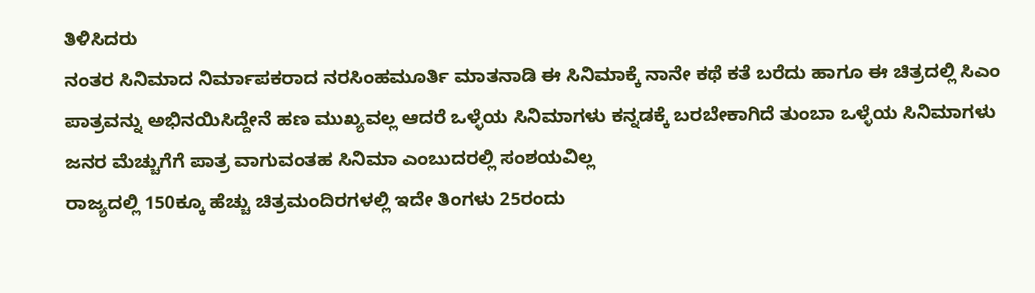ತಿಳಿಸಿದರು
ನಂತರ ಸಿನಿಮಾದ ನಿರ್ಮಾಪಕರಾದ ನರಸಿಂಹಮೂರ್ತಿ ಮಾತನಾಡಿ ಈ ಸಿನಿಮಾಕ್ಕೆ ನಾನೇ ಕಥೆ ಕತೆ ಬರೆದು ಹಾಗೂ ಈ ಚಿತ್ರದಲ್ಲಿ ಸಿಎಂ ಪಾತ್ರವನ್ನು ಅಭಿನಯಿಸಿದ್ದೇನೆ ಹಣ ಮುಖ್ಯವಲ್ಲ ಆದರೆ ಒಳ್ಳೆಯ ಸಿನಿಮಾಗಳು ಕನ್ನಡಕ್ಕೆ ಬರಬೇಕಾಗಿದೆ ತುಂಬಾ ಒಳ್ಳೆಯ ಸಿನಿಮಾಗಳು ಜನರ ಮೆಚ್ಚುಗೆಗೆ ಪಾತ್ರ ವಾಗುವಂತಹ ಸಿನಿಮಾ ಎಂಬುದರಲ್ಲಿ ಸಂಶಯವಿಲ್ಲ
ರಾಜ್ಯದಲ್ಲಿ 150ಕ್ಕೂ ಹೆಚ್ಚು ಚಿತ್ರಮಂದಿರಗಳಲ್ಲಿ ಇದೇ ತಿಂಗಳು 25ರಂದು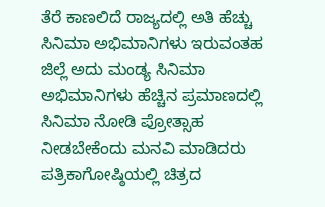ತೆರೆ ಕಾಣಲಿದೆ ರಾಜ್ಯದಲ್ಲಿ ಅತಿ ಹೆಚ್ಚು ಸಿನಿಮಾ ಅಭಿಮಾನಿಗಳು ಇರುವಂತಹ ಜಿಲ್ಲೆ ಅದು ಮಂಡ್ಯ ಸಿನಿಮಾ ಅಭಿಮಾನಿಗಳು ಹೆಚ್ಚಿನ ಪ್ರಮಾಣದಲ್ಲಿ ಸಿನಿಮಾ ನೋಡಿ ಪ್ರೋತ್ಸಾಹ ನೀಡಬೇಕೆಂದು ಮನವಿ ಮಾಡಿದರು
ಪತ್ರಿಕಾಗೋಷ್ಠಿಯಲ್ಲಿ ಚಿತ್ರದ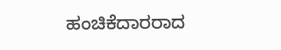ಹಂಚಿಕೆದಾರರಾದ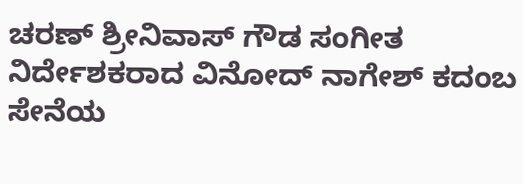ಚರಣ್ ಶ್ರೀನಿವಾಸ್ ಗೌಡ ಸಂಗೀತ ನಿರ್ದೇಶಕರಾದ ವಿನೋದ್ ನಾಗೇಶ್ ಕದಂಬ ಸೇನೆಯ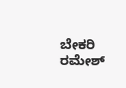ಬೇಕರಿ ರಮೇಶ್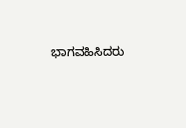ಭಾಗವಹಿಸಿದರು